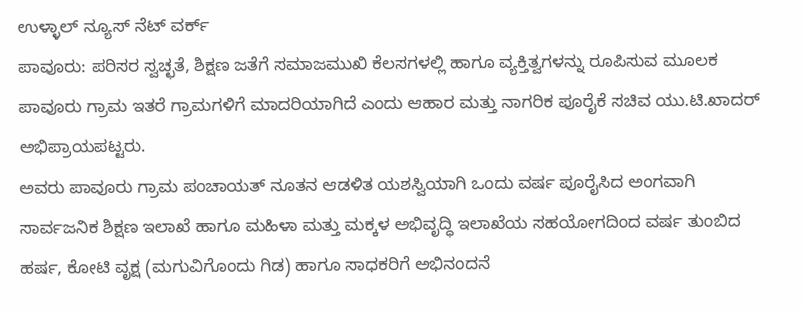ಉಳ್ಳಾಲ್ ನ್ಯೂಸ್ ನೆಟ್ ವರ್ಕ್
ಪಾವೂರು: ಪರಿಸರ ಸ್ವಚ್ಛತೆ, ಶಿಕ್ಷಣ ಜತೆಗೆ ಸಮಾಜಮುಖಿ ಕೆಲಸಗಳಲ್ಲಿ ಹಾಗೂ ವ್ಯಕ್ತಿತ್ವಗಳನ್ನು ರೂಪಿಸುವ ಮೂಲಕ ಪಾವೂರು ಗ್ರಾಮ ಇತರೆ ಗ್ರಾಮಗಳಿಗೆ ಮಾದರಿಯಾಗಿದೆ ಎಂದು ಆಹಾರ ಮತ್ತು ನಾಗರಿಕ ಪೂರೈಕೆ ಸಚಿವ ಯು.ಟಿ.ಖಾದರ್ ಅಭಿಪ್ರಾಯಪಟ್ಟರು.
ಅವರು ಪಾವೂರು ಗ್ರಾಮ ಪಂಚಾಯತ್ ನೂತನ ಆಡಳಿತ ಯಶಸ್ವಿಯಾಗಿ ಒಂದು ವರ್ಷ ಪೂರೈಸಿದ ಅಂಗವಾಗಿ ಸಾರ್ವಜನಿಕ ಶಿಕ್ಷಣ ಇಲಾಖೆ ಹಾಗೂ ಮಹಿಳಾ ಮತ್ತು ಮಕ್ಕಳ ಅಭಿವೃದ್ಧಿ ಇಲಾಖೆಯ ಸಹಯೋಗದಿಂದ ವರ್ಷ ತುಂಬಿದ ಹರ್ಷ, ಕೋಟಿ ವೃಕ್ಷ (ಮಗುವಿಗೊಂದು ಗಿಡ) ಹಾಗೂ ಸಾಧಕರಿಗೆ ಅಭಿನಂದನೆ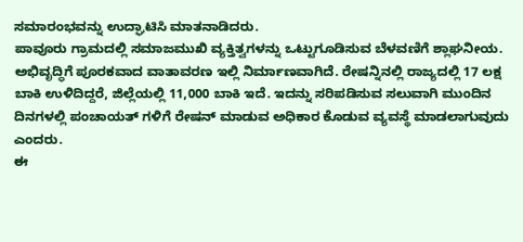ಸಮಾರಂಭವನ್ನು ಉದ್ಘಾಟಿಸಿ ಮಾತನಾಡಿದರು.
ಪಾವೂರು ಗ್ರಾಮದಲ್ಲಿ ಸಮಾಜಮುಖಿ ವ್ಯಕ್ತಿತ್ವಗಳನ್ನು ಒಟ್ಟುಗೂಡಿಸುವ ಬೆಳವಣಿಗೆ ಶ್ಲಾಘನೀಯ. ಅಭಿವೃದ್ಧಿಗೆ ಪೂರಕವಾದ ವಾತಾವರಣ ಇಲ್ಲಿ ನಿರ್ಮಾಣವಾಗಿದೆ. ರೇಷನ್ನಿನಲ್ಲಿ ರಾಜ್ಯದಲ್ಲಿ 17 ಲಕ್ಷ ಬಾಕಿ ಉಳಿದಿದ್ದರೆ, ಜಿಲ್ಲೆಯಲ್ಲಿ 11,000 ಬಾಕಿ ಇದೆ. ಇದನ್ನು ಸರಿಪಡಿಸುವ ಸಲುವಾಗಿ ಮುಂದಿನ ದಿನಗಳಲ್ಲಿ ಪಂಚಾಯತ್ ಗಳಿಗೆ ರೇಷನ್ ಮಾಡುವ ಅಧಿಕಾರ ಕೊಡುವ ವ್ಯವಸ್ಥೆ ಮಾಡಲಾಗುವುದು ಎಂದರು.
ಈ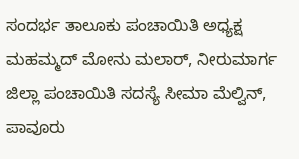ಸಂದರ್ಭ ತಾಲೂಕು ಪಂಚಾಯಿತಿ ಅಧ್ಯಕ್ಷ ಮಹಮ್ಮದ್ ಮೋನು ಮಲಾರ್, ನೀರುಮಾರ್ಗ ಜಿಲ್ಲಾ ಪಂಚಾಯಿತಿ ಸದಸ್ಯೆ ಸೀಮಾ ಮೆಲ್ವಿನ್, ಪಾವೂರು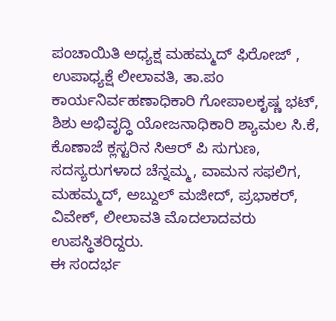ಪಂಚಾಯಿತಿ ಅಧ್ಯಕ್ಷ ಮಹಮ್ಮದ್ ಫಿರೋಜ್ , ಉಪಾಧ್ಯಕ್ಷೆ ಲೀಲಾವತಿ, ತಾ.ಪಂ ಕಾರ್ಯನಿರ್ವಹಣಾಧಿಕಾರಿ ಗೋಪಾಲಕೃಷ್ಣ ಭಟ್, ಶಿಶು ಅಭಿವೃದ್ಧಿ ಯೋಜನಾಧಿಕಾರಿ ಶ್ಯಾಮಲ ಸಿ.ಕೆ, ಕೊಣಾಜೆ ಕ್ಲಸ್ಟರಿನ ಸಿಆರ್ ಪಿ ಸುಗುಣ, ಸದಸ್ಯರುಗಳಾದ ಚೆನ್ನಮ್ಮ, ವಾಮನ ಸಫಲಿಗ, ಮಹಮ್ಮದ್, ಅಬ್ದುಲ್ ಮಜೀದ್, ಪ್ರಭಾಕರ್, ವಿವೇಕ್, ಲೀಲಾವತಿ ಮೊದಲಾದವರು ಉಪಸ್ಥಿತರಿದ್ದರು.
ಈ ಸಂದರ್ಭ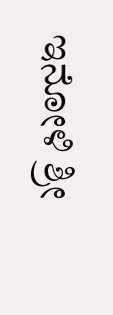ಇನೋಳಿ ಶ್ರೀ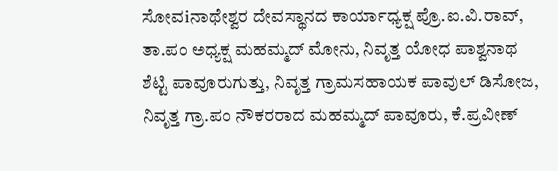ಸೋವiನಾಥೇಶ್ವರ ದೇವಸ್ಥಾನದ ಕಾರ್ಯಾಧ್ಯಕ್ಷ ಪ್ರೊ.ಐ.ವಿ.ರಾವ್, ತಾ.ಪಂ ಅಧ್ಯಕ್ಷ ಮಹಮ್ಮದ್ ಮೋನು, ನಿವೃತ್ತ ಯೋಧ ಪಾಶ್ವನಾಥ ಶೆಟ್ಟಿ ಪಾವೂರುಗುತ್ತು, ನಿವೃತ್ತ ಗ್ರಾಮಸಹಾಯಕ ಪಾವುಲ್ ಡಿಸೋಜ, ನಿವೃತ್ತ ಗ್ರಾ.ಪಂ ನೌಕರರಾದ ಮಹಮ್ಮದ್ ಪಾವೂರು, ಕೆ.ಪ್ರವೀಣ್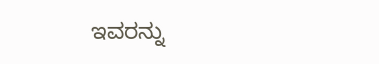ಇವರನ್ನು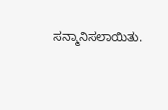ಸನ್ಮಾನಿಸಲಾಯಿತು.